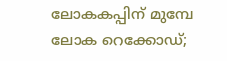ലോകകപ്പിന് മുമ്പേ ലോക റെക്കോഡ്;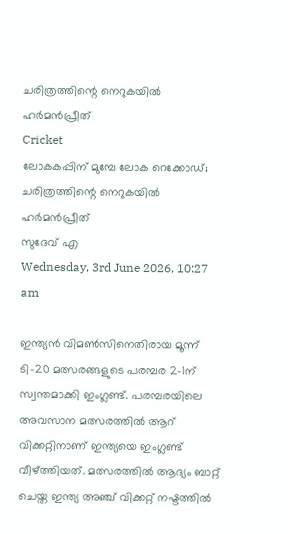ചരിത്രത്തിന്റെ നെറുകയില്‍ ഹര്‍മന്‍പ്രീത്
Cricket
ലോകകപ്പിന് മുമ്പേ ലോക റെക്കോഡ്; ചരിത്രത്തിന്റെ നെറുകയില്‍ ഹര്‍മന്‍പ്രീത്
സുദേവ് എ
Wednesday, 3rd June 2026, 10:27 am

ഇന്ത്യന്‍ വിമണ്‍സിനെതിരായ മൂന്ന് ടി-20 മത്സരങ്ങളുടെ പരമ്പര 2-1ന് സ്വന്തമാക്കി ഇംഗ്ലണ്ട്. പരമ്പരയിലെ അവസാന മത്സരത്തില്‍ ആറ് വിക്കറ്റിനാണ് ഇന്ത്യയെ ഇംഗ്ലണ്ട് വീഴ്ത്തിയത്. മത്സരത്തില്‍ ആദ്യം ബാറ്റ് ചെയ്ത ഇന്ത്യ അഞ്ച് വിക്കറ്റ് നഷ്ടത്തില്‍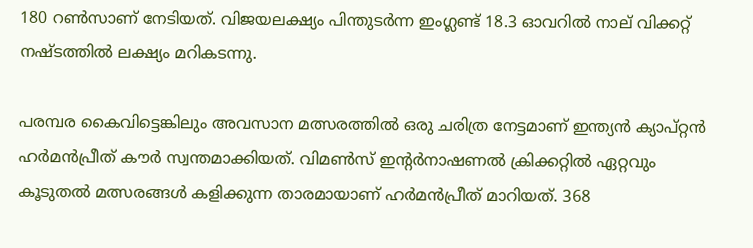180 റണ്‍സാണ് നേടിയത്. വിജയലക്ഷ്യം പിന്തുടര്‍ന്ന ഇംഗ്ലണ്ട് 18.3 ഓവറില്‍ നാല് വിക്കറ്റ് നഷ്ടത്തില്‍ ലക്ഷ്യം മറികടന്നു.

പരമ്പര കൈവിട്ടെങ്കിലും അവസാന മത്സരത്തില്‍ ഒരു ചരിത്ര നേട്ടമാണ് ഇന്ത്യന്‍ ക്യാപ്റ്റന്‍ ഹര്‍മന്‍പ്രീത് കൗര്‍ സ്വന്തമാക്കിയത്. വിമണ്‍സ് ഇന്റര്‍നാഷണല്‍ ക്രിക്കറ്റില്‍ ഏറ്റവും കൂടുതല്‍ മത്സരങ്ങള്‍ കളിക്കുന്ന താരമായാണ് ഹര്‍മന്‍പ്രീത് മാറിയത്. 368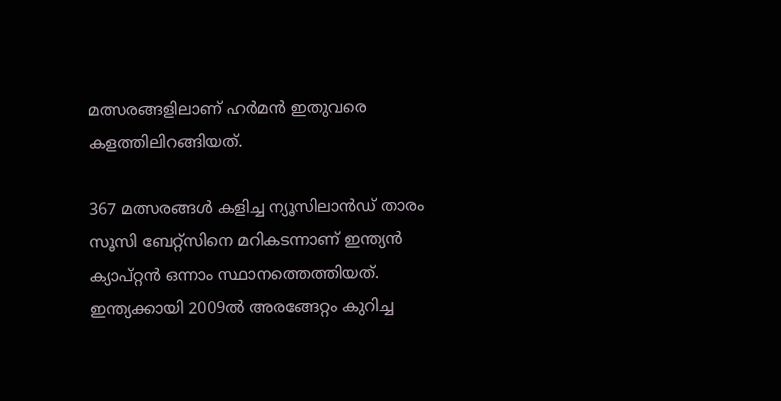മത്സരങ്ങളിലാണ് ഹര്‍മന്‍ ഇതുവരെ കളത്തിലിറങ്ങിയത്.

367 മത്സരങ്ങള്‍ കളിച്ച ന്യൂസിലാന്‍ഡ് താരം സൂസി ബേറ്റ്‌സിനെ മറികടന്നാണ് ഇന്ത്യന്‍ ക്യാപ്റ്റന്‍ ഒന്നാം സ്ഥാനത്തെത്തിയത്. ഇന്ത്യക്കായി 2009ല്‍ അരങ്ങേറ്റം കുറിച്ച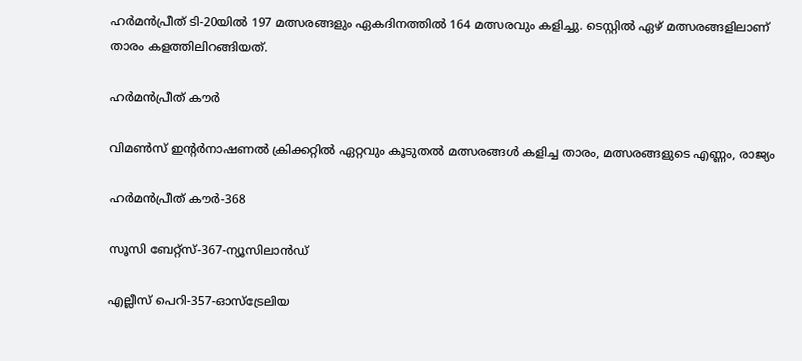ഹര്‍മന്‍പ്രീത് ടി-20യില്‍ 197 മത്സരങ്ങളും ഏകദിനത്തില്‍ 164 മത്സരവും കളിച്ചു. ടെസ്റ്റില്‍ ഏഴ് മത്സരങ്ങളിലാണ് താരം കളത്തിലിറങ്ങിയത്.

ഹർമൻപ്രീത് കൗർ

വിമണ്‍സ് ഇന്റര്‍നാഷണല്‍ ക്രിക്കറ്റില്‍ ഏറ്റവും കൂടുതല്‍ മത്സരങ്ങള്‍ കളിച്ച താരം, മത്സരങ്ങളുടെ എണ്ണം, രാജ്യം

ഹര്‍മന്‍പ്രീത് കൗര്‍-368

സൂസി ബേറ്റ്‌സ്-367-ന്യൂസിലാന്‍ഡ്

എല്ലീസ് പെറി-357-ഓസ്‌ട്രേലിയ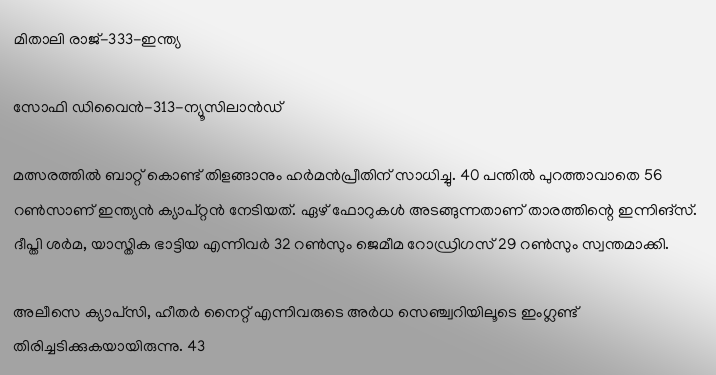മിതാലി രാജ്-333-ഇന്ത്യ

സോഫി ഡിവൈന്‍-313-ന്യൂസിലാന്‍ഡ്

മത്സരത്തില്‍ ബാറ്റ് കൊണ്ട് തിളങ്ങാനും ഹര്‍മന്‍പ്രീതിന് സാധിച്ചു. 40 പന്തില്‍ പുറത്താവാതെ 56 റണ്‍സാണ് ഇന്ത്യന്‍ ക്യാപ്റ്റന്‍ നേടിയത്. ഏഴ് ഫോറുകള്‍ അടങ്ങുന്നതാണ് താരത്തിന്റെ ഇന്നിങ്സ്. ദീപ്തി ശര്‍മ, യാസ്തിക ഭാട്ടിയ എന്നിവര്‍ 32 റണ്‍സും ജെമീമ റോഡ്രിഗസ് 29 റണ്‍സും സ്വന്തമാക്കി.

അലീസെ ക്യാപ്‌സി, ഹീതര്‍ നൈറ്റ് എന്നിവരുടെ അര്‍ധ സെഞ്ച്വറിയിലൂടെ ഇംഗ്ലണ്ട് തിരിച്ചടിക്കുകയായിരുന്നു. 43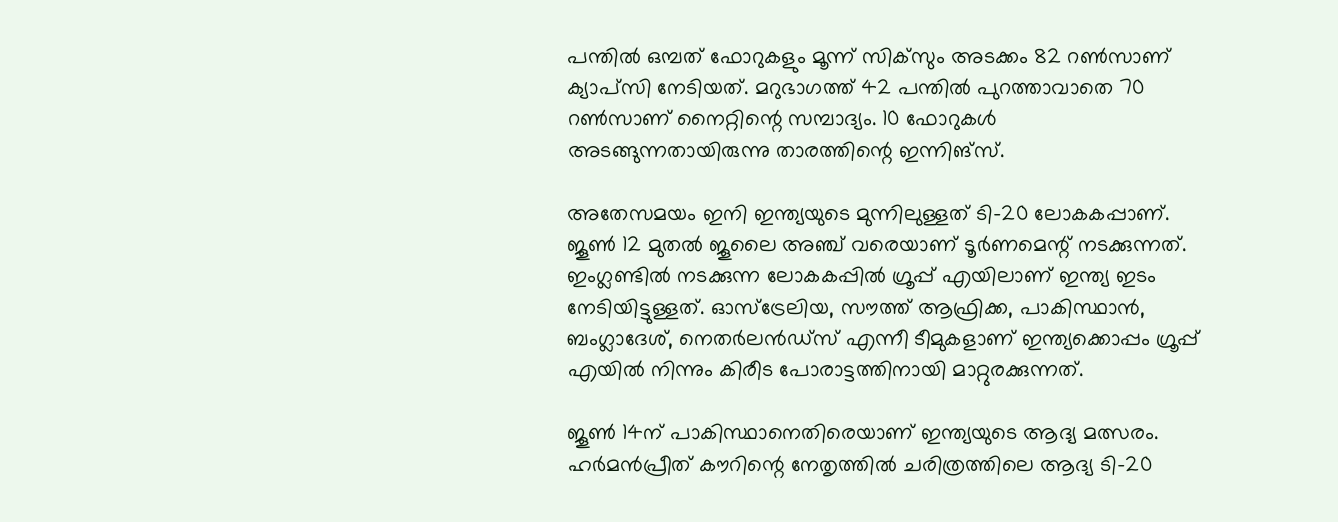പന്തില്‍ ഒമ്പത് ഫോറുകളും മൂന്ന് സിക്‌സും അടക്കം 82 റണ്‍സാണ് ക്യാപ്‌സി നേടിയത്. മറുഭാഗത്ത് 42 പന്തില്‍ പുറത്താവാതെ 70 റണ്‍സാണ് നൈറ്റിന്റെ സമ്പാദ്യം. 10 ഫോറുകള്‍ അടങ്ങുന്നതായിരുന്നു താരത്തിന്റെ ഇന്നിങ്സ്.

അതേസമയം ഇനി ഇന്ത്യയുടെ മുന്നിലുള്ളത് ടി-20 ലോകകപ്പാണ്. ജൂണ്‍ 12 മുതല്‍ ജൂലൈ അഞ്ച് വരെയാണ് ടൂര്‍ണമെന്റ് നടക്കുന്നത്. ഇംഗ്ലണ്ടില്‍ നടക്കുന്ന ലോകകപ്പില്‍ ഗ്രൂപ്പ് എയിലാണ് ഇന്ത്യ ഇടം നേടിയിട്ടുള്ളത്. ഓസ്ട്രേലിയ, സൗത്ത് ആഫ്രിക്ക, പാകിസ്ഥാന്‍, ബംഗ്ലാദേശ്, നെതര്‍ലന്‍ഡ്സ് എന്നീ ടീമുകളാണ് ഇന്ത്യക്കൊപ്പം ഗ്രൂപ്പ് എയില്‍ നിന്നും കിരീട പോരാട്ടത്തിനായി മാറ്റുരക്കുന്നത്.

ജൂണ്‍ 14ന് പാകിസ്ഥാനെതിരെയാണ് ഇന്ത്യയുടെ ആദ്യ മത്സരം. ഹര്‍മന്‍പ്രീത് കൗറിന്റെ നേതൃത്തില്‍ ചരിത്രത്തിലെ ആദ്യ ടി-20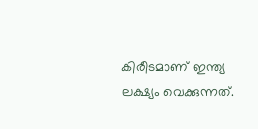കിരീടമാണ് ഇന്ത്യ ലക്ഷ്യം വെക്കുന്നത്.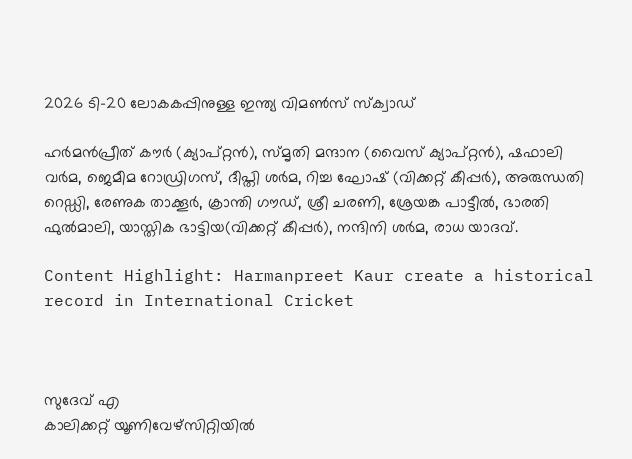2026 ടി-20 ലോകകപ്പിനുള്ള ഇന്ത്യ വിമണ്‍സ് സ്‌ക്വാഡ്

ഹര്‍മന്‍പ്രീത് കൗര്‍ (ക്യാപ്റ്റന്‍), സ്മൃതി മന്ദാന (വൈസ് ക്യാപ്റ്റന്‍), ഷഫാലി വര്‍മ, ജെമീമ റോഡ്രിഗസ്, ദീപ്തി ശര്‍മ, റിച്ച ഘോഷ് (വിക്കറ്റ് കീപ്പര്‍), അരുന്ധതി റെഡ്ഡി, രേണുക താക്കൂര്‍, ക്രാന്തി ഗൗഡ്, ശ്രീ ചരണി, ശ്രേയങ്ക പാട്ടീല്‍, ഭാരതി ഫുല്‍മാലി, യാസ്തിക ഭാട്ടിയ(വിക്കറ്റ് കീപ്പര്‍), നന്ദിനി ശര്‍മ, രാധ യാദവ്.

Content Highlight: Harmanpreet Kaur create a historical record in International Cricket



സുദേവ് എ
കാലിക്കറ്റ് യൂണിവേഴ്‌സിറ്റിയില്‍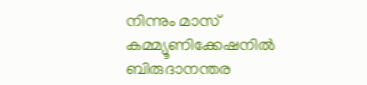നിന്നും മാസ് കമ്മ്യൂണിക്കേഷനില്‍ ബിരുദാനന്തര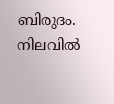ബിരുദം. നിലവില്‍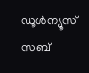ഡൂള്‍ന്യൂസ് സബ്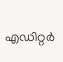എഡിറ്റര്‍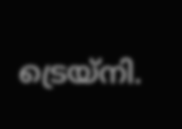ട്രെയ്‌നി.